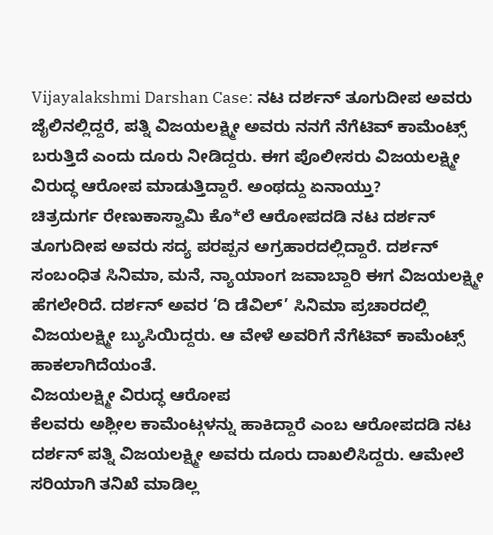Vijayalakshmi Darshan Case: ನಟ ದರ್ಶನ್ ತೂಗುದೀಪ ಅವರು ಜೈಲಿನಲ್ಲಿದ್ದರೆ, ಪತ್ನಿ ವಿಜಯಲಕ್ಷ್ಮೀ ಅವರು ನನಗೆ ನೆಗೆಟಿವ್ ಕಾಮೆಂಟ್ಸ್ ಬರುತ್ತಿದೆ ಎಂದು ದೂರು ನೀಡಿದ್ದರು. ಈಗ ಪೊಲೀಸರು ವಿಜಯಲಕ್ಷ್ಮೀ ವಿರುದ್ಧ ಆರೋಪ ಮಾಡುತ್ತಿದ್ದಾರೆ. ಅಂಥದ್ದು ಏನಾಯ್ತು?
ಚಿತ್ರದುರ್ಗ ರೇಣುಕಾಸ್ವಾಮಿ ಕೊ*ಲೆ ಆರೋಪದಡಿ ನಟ ದರ್ಶನ್ ತೂಗುದೀಪ ಅವರು ಸದ್ಯ ಪರಪ್ಪನ ಅಗ್ರಹಾರದಲ್ಲಿದ್ದಾರೆ. ದರ್ಶನ್ ಸಂಬಂಧಿತ ಸಿನಿಮಾ, ಮನೆ, ನ್ಯಾಯಾಂಗ ಜವಾಬ್ದಾರಿ ಈಗ ವಿಜಯಲಕ್ಷ್ಮೀ ಹೆಗಲೇರಿದೆ. ದರ್ಶನ್ ಅವರ ‘ದಿ ಡೆವಿಲ್’ ಸಿನಿಮಾ ಪ್ರಚಾರದಲ್ಲಿ ವಿಜಯಲಕ್ಷ್ಮೀ ಬ್ಯುಸಿಯಿದ್ದರು. ಆ ವೇಳೆ ಅವರಿಗೆ ನೆಗೆಟಿವ್ ಕಾಮೆಂಟ್ಸ್ ಹಾಕಲಾಗಿದೆಯಂತೆ.
ವಿಜಯಲಕ್ಷ್ಮೀ ವಿರುದ್ಧ ಆರೋಪ
ಕೆಲವರು ಅಶ್ಲೀಲ ಕಾಮೆಂಟ್ಗಳನ್ನು ಹಾಕಿದ್ದಾರೆ ಎಂಬ ಆರೋಪದಡಿ ನಟ ದರ್ಶನ್ ಪತ್ನಿ ವಿಜಯಲಕ್ಷ್ಮೀ ಅವರು ದೂರು ದಾಖಲಿಸಿದ್ದರು. ಆಮೇಲೆ ಸರಿಯಾಗಿ ತನಿಖೆ ಮಾಡಿಲ್ಲ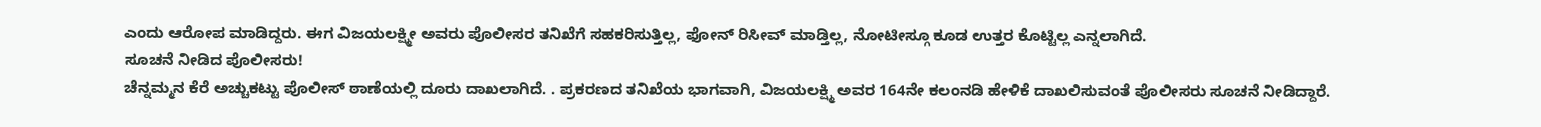ಎಂದು ಆರೋಪ ಮಾಡಿದ್ದರು. ಈಗ ವಿಜಯಲಕ್ಷ್ಮೀ ಅವರು ಪೊಲೀಸರ ತನಿಖೆಗೆ ಸಹಕರಿಸುತ್ತಿಲ್ಲ, ಫೋನ್ ರಿಸೀವ್ ಮಾಡ್ತಿಲ್ಲ, ನೋಟೀಸ್ಗೂ ಕೂಡ ಉತ್ತರ ಕೊಟ್ಟಿಲ್ಲ ಎನ್ನಲಾಗಿದೆ.
ಸೂಚನೆ ನೀಡಿದ ಪೊಲೀಸರು!
ಚೆನ್ನಮ್ಮನ ಕೆರೆ ಅಚ್ಚುಕಟ್ಟು ಪೊಲೀಸ್ ಠಾಣೆಯಲ್ಲಿ ದೂರು ದಾಖಲಾಗಿದೆ. . ಪ್ರಕರಣದ ತನಿಖೆಯ ಭಾಗವಾಗಿ, ವಿಜಯಲಕ್ಷ್ಮಿ ಅವರ 164ನೇ ಕಲಂನಡಿ ಹೇಳಿಕೆ ದಾಖಲಿಸುವಂತೆ ಪೊಲೀಸರು ಸೂಚನೆ ನೀಡಿದ್ದಾರೆ.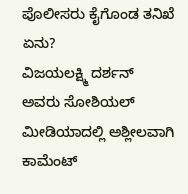ಪೊಲೀಸರು ಕೈಗೊಂಡ ತನಿಖೆ ಏನು?
ವಿಜಯಲಕ್ಷ್ಮಿ ದರ್ಶನ್ ಅವರು ಸೋಶಿಯಲ್ ಮೀಡಿಯಾದಲ್ಲಿ ಅಶ್ಲೀಲವಾಗಿ ಕಾಮೆಂಟ್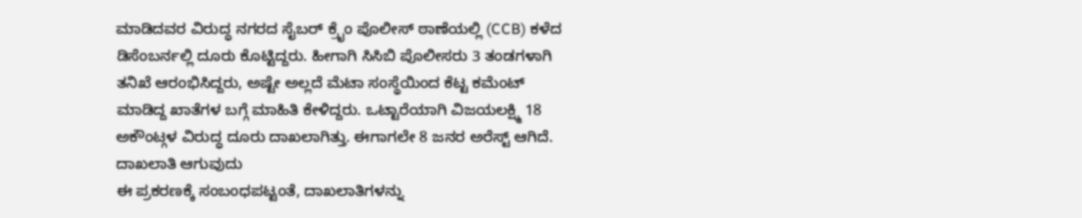ಮಾಡಿದವರ ವಿರುದ್ಧ ನಗರದ ಸೈಬರ್ ಕ್ರೈಂ ಪೊಲೀಸ್ ಠಾಣೆಯಲ್ಲಿ (CCB) ಕಳೆದ ಡಿಸೆಂಬರ್ನಲ್ಲಿ ದೂರು ಕೊಟ್ಟಿದ್ದರು. ಹೀಗಾಗಿ ಸಿಸಿಬಿ ಪೊಲೀಸರು 3 ತಂಡಗಳಾಗಿ ತನಿಖೆ ಆರಂಭಿಸಿದ್ದರು, ಅಷ್ಟೇ ಅಲ್ಲದೆ ಮೆಟಾ ಸಂಸ್ಥೆಯಿಂದ ಕೆಟ್ಟ ಕಮೆಂಟ್ ಮಾಡಿದ್ದ ಖಾತೆಗಳ ಬಗ್ಗೆ ಮಾಹಿತಿ ಕೇಳಿದ್ದರು. ಒಟ್ಟಾರೆಯಾಗಿ ವಿಜಯಲಕ್ಷ್ಮಿ 18 ಅಕೌಂಟ್ಗಳ ವಿರುದ್ಧ ದೂರು ದಾಖಲಾಗಿತ್ತು. ಈಗಾಗಲೇ 8 ಜನರ ಅರೆಸ್ಟ್ ಆಗಿದೆ.
ದಾಖಲಾತಿ ಆಗುವುದು
ಈ ಪ್ರಕರಣಕ್ಕೆ ಸಂಬಂಧಪಟ್ಟಂತೆ, ದಾಖಲಾತಿಗಳನ್ನು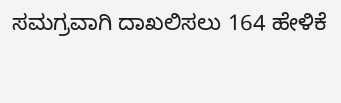ಸಮಗ್ರವಾಗಿ ದಾಖಲಿಸಲು 164 ಹೇಳಿಕೆ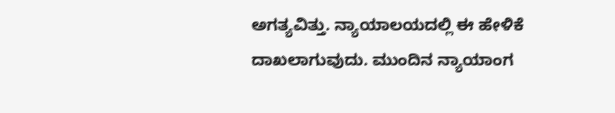ಅಗತ್ಯವಿತ್ತು. ನ್ಯಾಯಾಲಯದಲ್ಲಿ ಈ ಹೇಳಿಕೆ ದಾಖಲಾಗುವುದು. ಮುಂದಿನ ನ್ಯಾಯಾಂಗ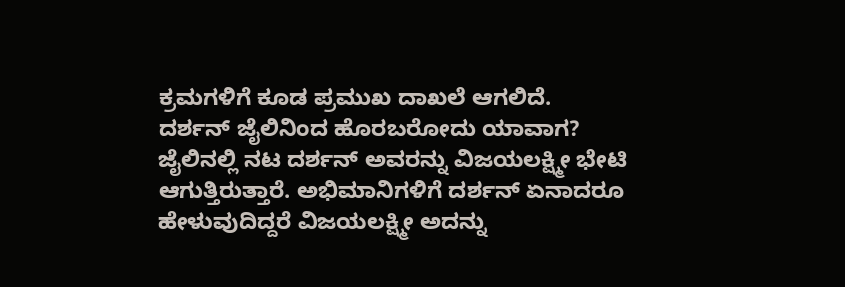ಕ್ರಮಗಳಿಗೆ ಕೂಡ ಪ್ರಮುಖ ದಾಖಲೆ ಆಗಲಿದೆ.
ದರ್ಶನ್ ಜೈಲಿನಿಂದ ಹೊರಬರೋದು ಯಾವಾಗ?
ಜೈಲಿನಲ್ಲಿ ನಟ ದರ್ಶನ್ ಅವರನ್ನು ವಿಜಯಲಕ್ಷ್ಮೀ ಭೇಟಿ ಆಗುತ್ತಿರುತ್ತಾರೆ. ಅಭಿಮಾನಿಗಳಿಗೆ ದರ್ಶನ್ ಏನಾದರೂ ಹೇಳುವುದಿದ್ದರೆ ವಿಜಯಲಕ್ಷ್ಮೀ ಅದನ್ನು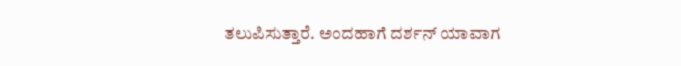ತಲುಪಿಸುತ್ತಾರೆ. ಅಂದಹಾಗೆ ದರ್ಶನ್ ಯಾವಾಗ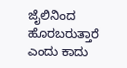ಜೈಲಿನಿಂದ ಹೊರಬರುತ್ತಾರೆ ಎಂದು ಕಾದು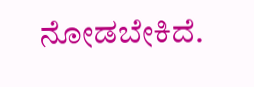ನೋಡಬೇಕಿದೆ.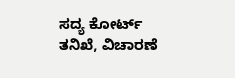ಸದ್ಯ ಕೋರ್ಟ್ ತನಿಖೆ, ವಿಚಾರಣೆ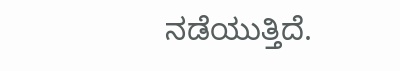ನಡೆಯುತ್ತಿದೆ.